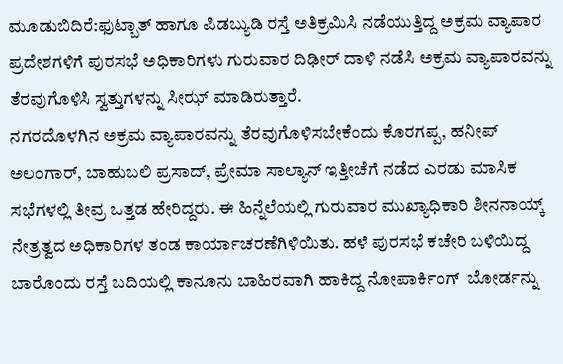ಮೂಡುಬಿದಿರೆ:ಫುಟ್ಬಾತ್ ಹಾಗೂ ಪಿಡಬ್ಯುಡಿ ರಸ್ತೆ ಅತಿಕ್ರಮಿಸಿ ನಡೆಯುತ್ತಿದ್ದ ಅಕ್ರಮ ವ್ಯಾಪಾರ ಪ್ರದೇಶಗಳಿಗೆ ಪುರಸಭೆ ಅಧಿಕಾರಿಗಳು ಗುರುವಾರ ದಿಢೀರ್ ದಾಳಿ ನಡೆಸಿ ಅಕ್ರಮ ವ್ಯಾಪಾರವನ್ನು ತೆರವುಗೊಳಿಸಿ ಸ್ವತ್ತುಗಳನ್ನು ಸೀಝ್ ಮಾಡಿರುತ್ತಾರೆ.
ನಗರದೊಳಗಿನ ಅಕ್ರಮ ವ್ಯಾಪಾರವನ್ನು ತೆರವುಗೊಳಿಸಬೇಕೆಂದು ಕೊರಗಪ್ಪ, ಹನೀಪ್ ಅಲಂಗಾರ್, ಬಾಹುಬಲಿ ಪ್ರಸಾದ್, ಪ್ರೇಮಾ ಸಾಲ್ಯಾನ್ ಇತ್ತೀಚೆಗೆ ನಡೆದ ಎರಡು ಮಾಸಿಕ ಸಭೆಗಳಲ್ಲಿ ತೀವ್ರ ಒತ್ತಡ ಹೇರಿದ್ದರು. ಈ ಹಿನ್ನೆಲೆಯಲ್ಲಿ ಗುರುವಾರ ಮುಖ್ಯಾಧಿಕಾರಿ ಶೀನನಾಯ್ಕ್ ನೇತ್ರತ್ವದ ಅಧಿಕಾರಿಗಳ ತಂಡ ಕಾರ್ಯಾಚರಣೆಗಿಳಿಯಿತು. ಹಳೆ ಪುರಸಭೆ ಕಚೇರಿ ಬಳಿಯಿದ್ದ ಬಾರೊಂದು ರಸ್ತೆ ಬದಿಯಲ್ಲಿ ಕಾನೂನು ಬಾಹಿರವಾಗಿ ಹಾಕಿದ್ದ ನೋಪಾರ್ಕಿಂಗ್  ಬೋರ್ಡನ್ನು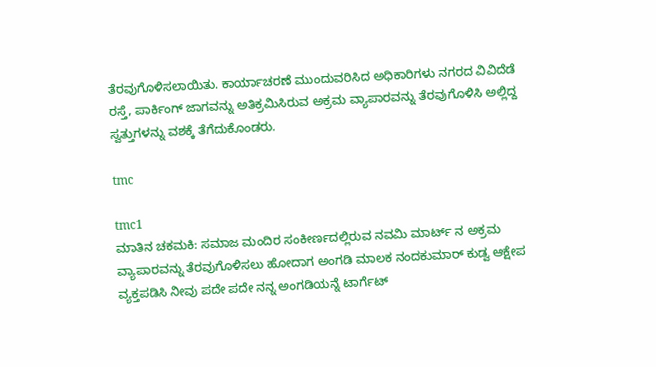ತೆರವುಗೊಳಿಸಲಾಯಿತು. ಕಾರ್ಯಾಚರಣೆ ಮುಂದುವರಿಸಿದ ಅಧಿಕಾರಿಗಳು ನಗರದ ವಿವಿದೆಡೆ ರಸ್ತೆ, ಪಾರ್ಕಿಂಗ್ ಜಾಗವನ್ನು ಅತಿಕ್ರಮಿಸಿರುವ ಅಕ್ರಮ ವ್ಯಾಪಾರವನ್ನು ತೆರವುಗೊಳಿಸಿ ಅಲ್ಲಿದ್ದ ಸ್ವತ್ತುಗಳನ್ನು ವಶಕ್ಕೆ ತೆಗೆದುಕೊಂಡರು.

tmc

tmc1
ಮಾತಿನ ಚಕಮಕಿ: ಸಮಾಜ ಮಂದಿರ ಸಂಕೀರ್ಣದಲ್ಲಿರುವ ನವಮಿ ಮಾರ್ಟ್ ನ ಅಕ್ರಮ ವ್ಯಾಪಾರವನ್ನು ತೆರವುಗೊಳಿಸಲು ಹೋದಾಗ ಅಂಗಡಿ ಮಾಲಕ ನಂದಕುಮಾರ್ ಕುಡ್ವ ಆಕ್ಷೇಪ ವ್ಯಕ್ತಪಡಿಸಿ ನೀವು ಪದೇ ಪದೇ ನನ್ನ ಅಂಗಡಿಯನ್ನೆ ಟಾರ್ಗೆಟ್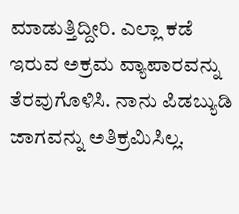ಮಾಡುತ್ತಿದ್ದೀರಿ. ಎಲ್ಲಾ ಕಡೆ ಇರುವ ಅಕ್ರಮ ವ್ಯಾಪಾರವನ್ನು ತೆರವುಗೊಳಿಸಿ. ನಾನು ಪಿಡಬ್ಯುಡಿ ಜಾಗವನ್ನು ಅತಿಕ್ರಮಿಸಿಲ್ಲ.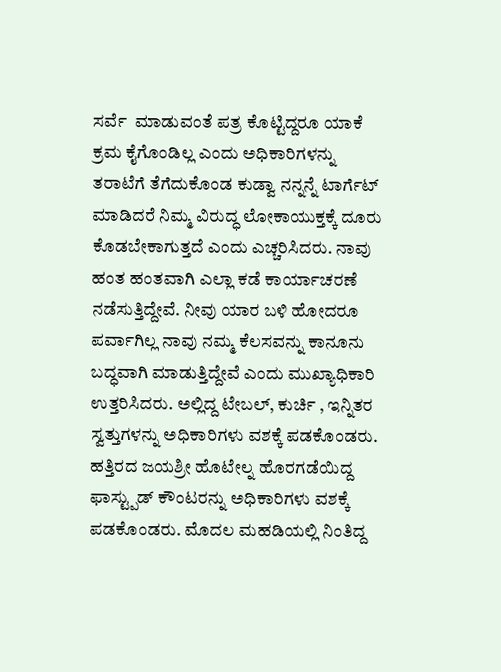ಸರ್ವೆ  ಮಾಡುವಂತೆ ಪತ್ರ ಕೊಟ್ಟಿದ್ದರೂ ಯಾಕೆ ಕ್ರಮ ಕೈಗೊಂಡಿಲ್ಲ ಎಂದು ಅಧಿಕಾರಿಗಳನ್ನು ತರಾಟೆಗೆ ತೆಗೆದುಕೊಂಡ ಕುಡ್ವಾ ನನ್ನನ್ನೆ ಟಾರ್ಗೆಟ್ ಮಾಡಿದರೆ ನಿಮ್ಮ ವಿರುದ್ಧ ಲೋಕಾಯುಕ್ತಕ್ಕೆ ದೂರು ಕೊಡಬೇಕಾಗುತ್ತದೆ ಎಂದು ಎಚ್ಚರಿಸಿದರು. ನಾವು ಹಂತ ಹಂತವಾಗಿ ಎಲ್ಲಾ ಕಡೆ ಕಾರ್ಯಾಚರಣೆ ನಡೆಸುತ್ತಿದ್ದೇವೆ. ನೀವು ಯಾರ ಬಳಿ ಹೋದರೂ ಪರ್ವಾಗಿಲ್ಲ ನಾವು ನಮ್ಮ ಕೆಲಸವನ್ನು ಕಾನೂನು ಬದ್ಧವಾಗಿ ಮಾಡುತ್ತಿದ್ದೇವೆ ಎಂದು ಮುಖ್ಯಾಧಿಕಾರಿ ಉತ್ತರಿಸಿದರು. ಅಲ್ಲಿದ್ದ ಟೇಬಲ್, ಕುರ್ಚಿ , ಇನ್ನಿತರ ಸ್ವತ್ತುಗಳನ್ನು ಅಧಿಕಾರಿಗಳು ವಶಕ್ಕೆ ಪಡಕೊಂಡರು. ಹತ್ತಿರದ ಜಯಶ್ರೀ ಹೊಟೇಲ್ನ ಹೊರಗಡೆಯಿದ್ದ ಫಾಸ್ಟ್ಪುಡ್ ಕೌಂಟರನ್ನು ಅಧಿಕಾರಿಗಳು ವಶಕ್ಕೆ ಪಡಕೊಂಡರು. ಮೊದಲ ಮಹಡಿಯಲ್ಲಿ ನಿಂತಿದ್ದ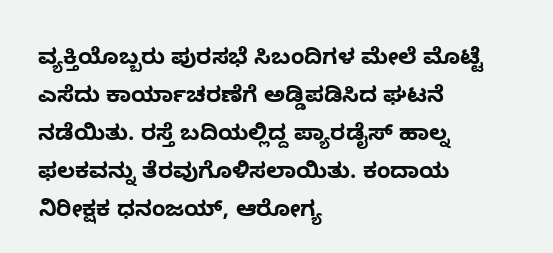ವ್ಯಕ್ತಿಯೊಬ್ಬರು ಪುರಸಭೆ ಸಿಬಂದಿಗಳ ಮೇಲೆ ಮೊಟ್ಟೆ ಎಸೆದು ಕಾರ್ಯಾಚರಣೆಗೆ ಅಡ್ಡಿಪಡಿಸಿದ ಘಟನೆ ನಡೆಯಿತು. ರಸ್ತೆ ಬದಿಯಲ್ಲಿದ್ದ ಪ್ಯಾರಡೈಸ್ ಹಾಲ್ನ ಫಲಕವನ್ನು ತೆರವುಗೊಳಿಸಲಾಯಿತು. ಕಂದಾಯ ನಿರೀಕ್ಷಕ ಧನಂಜಯ್, ಆರೋಗ್ಯ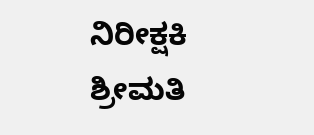ನಿರೀಕ್ಷಕಿ ಶ್ರೀಮತಿ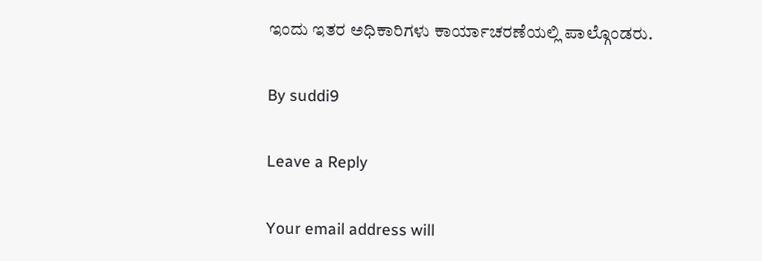ಇಂದು ಇತರ ಅಧಿಕಾರಿಗಳು ಕಾರ್ಯಾಚರಣೆಯಲ್ಲಿ ಪಾಲ್ಗೊಂಡರು.

By suddi9

Leave a Reply

Your email address will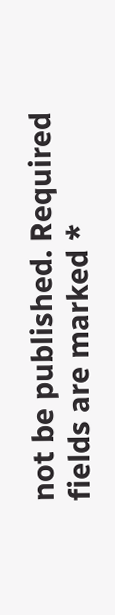not be published. Required fields are marked *